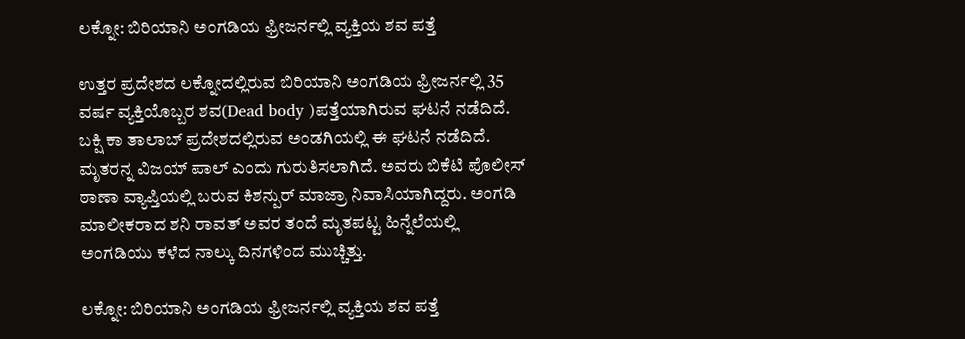ಲಕ್ನೋ: ಬಿರಿಯಾನಿ ಅಂಗಡಿಯ ಫ್ರೀಜರ್ನಲ್ಲಿ ವ್ಯಕ್ತಿಯ ಶವ ಪತ್ತೆ

ಉತ್ತರ ಪ್ರದೇಶದ ಲಕ್ನೋದಲ್ಲಿರುವ ಬಿರಿಯಾನಿ ಅಂಗಡಿಯ ಫ್ರೀಜರ್ನಲ್ಲಿ 35 ವರ್ಷ ವ್ಯಕ್ತಿಯೊಬ್ಬರ ಶವ(Dead body )ಪತ್ತೆಯಾಗಿರುವ ಘಟನೆ ನಡೆದಿದೆ. ಬಕ್ಷಿ ಕಾ ತಾಲಾಬ್ ಪ್ರದೇಶದಲ್ಲಿರುವ ಅಂಡಗಿಯಲ್ಲಿ ಈ ಘಟನೆ ನಡೆದಿದೆ. ಮೃತರನ್ನ ವಿಜಯ್ ಪಾಲ್ ಎಂದು ಗುರುತಿಸಲಾಗಿದೆ. ಅವರು ಬಿಕೆಟಿ ಪೊಲೀಸ್ ಠಾಣಾ ವ್ಯಾಪ್ತಿಯಲ್ಲಿ ಬರುವ ಕಿಶನ್ಪುರ್ ಮಾಜ್ರಾ ನಿವಾಸಿಯಾಗಿದ್ದರು. ಅಂಗಡಿ ಮಾಲೀಕರಾದ ಶನಿ ರಾವತ್ ಅವರ ತಂದೆ ಮೃತಪಟ್ಟ ಹಿನ್ನೆಲೆಯಲ್ಲಿ ಅಂಗಡಿಯು ಕಳೆದ ನಾಲ್ಕು ದಿನಗಳಿಂದ ಮುಚ್ಚಿತ್ತು.

ಲಕ್ನೋ: ಬಿರಿಯಾನಿ ಅಂಗಡಿಯ ಫ್ರೀಜರ್ನಲ್ಲಿ ವ್ಯಕ್ತಿಯ ಶವ ಪತ್ತೆ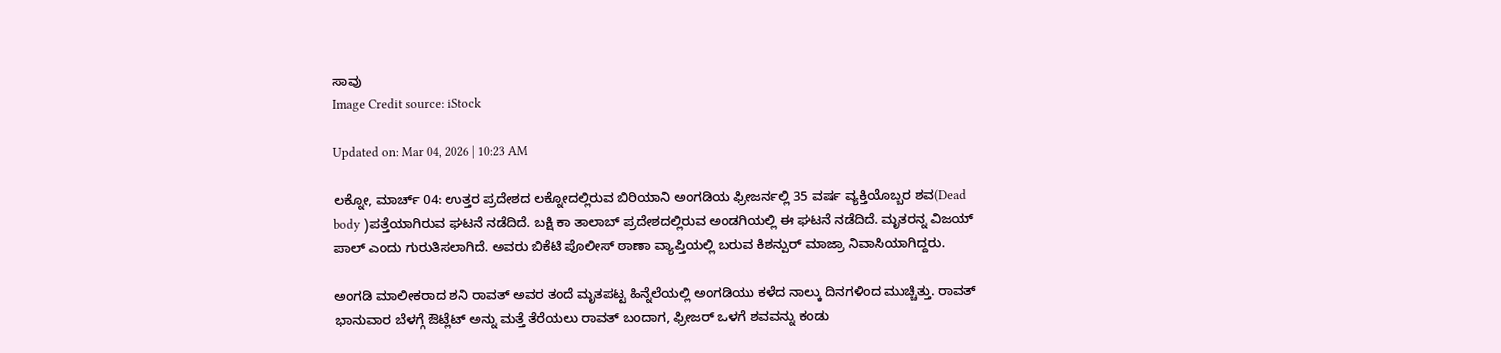ಸಾವು
Image Credit source: iStock

Updated on: Mar 04, 2026 | 10:23 AM

ಲಕ್ನೋ, ಮಾರ್ಚ್ 04: ಉತ್ತರ ಪ್ರದೇಶದ ಲಕ್ನೋದಲ್ಲಿರುವ ಬಿರಿಯಾನಿ ಅಂಗಡಿಯ ಫ್ರೀಜರ್ನಲ್ಲಿ 35 ವರ್ಷ ವ್ಯಕ್ತಿಯೊಬ್ಬರ ಶವ(Dead body )ಪತ್ತೆಯಾಗಿರುವ ಘಟನೆ ನಡೆದಿದೆ. ಬಕ್ಷಿ ಕಾ ತಾಲಾಬ್ ಪ್ರದೇಶದಲ್ಲಿರುವ ಅಂಡಗಿಯಲ್ಲಿ ಈ ಘಟನೆ ನಡೆದಿದೆ. ಮೃತರನ್ನ ವಿಜಯ್ ಪಾಲ್ ಎಂದು ಗುರುತಿಸಲಾಗಿದೆ. ಅವರು ಬಿಕೆಟಿ ಪೊಲೀಸ್ ಠಾಣಾ ವ್ಯಾಪ್ತಿಯಲ್ಲಿ ಬರುವ ಕಿಶನ್ಪುರ್ ಮಾಜ್ರಾ ನಿವಾಸಿಯಾಗಿದ್ದರು.

ಅಂಗಡಿ ಮಾಲೀಕರಾದ ಶನಿ ರಾವತ್ ಅವರ ತಂದೆ ಮೃತಪಟ್ಟ ಹಿನ್ನೆಲೆಯಲ್ಲಿ ಅಂಗಡಿಯು ಕಳೆದ ನಾಲ್ಕು ದಿನಗಳಿಂದ ಮುಚ್ಚಿತ್ತು. ರಾವತ್ ಭಾನುವಾರ ಬೆಳಗ್ಗೆ ಔಟ್ಲೆಟ್ ಅನ್ನು ಮತ್ತೆ ತೆರೆಯಲು ರಾವತ್ ಬಂದಾಗ, ಫ್ರೀಜರ್ ಒಳಗೆ ಶವವನ್ನು ಕಂಡು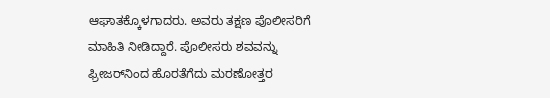ಆಘಾತಕ್ಕೊಳಗಾದರು. ಅವರು ತಕ್ಷಣ ಪೊಲೀಸರಿಗೆ ಮಾಹಿತಿ ನೀಡಿದ್ದಾರೆ. ಪೊಲೀಸರು ಶವವನ್ನು ಫ್ರೀಜರ್‌ನಿಂದ ಹೊರತೆಗೆದು ಮರಣೋತ್ತರ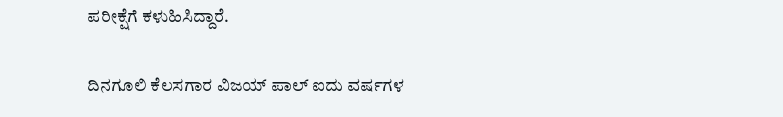ಪರೀಕ್ಷೆಗೆ ಕಳುಹಿಸಿದ್ದಾರೆ.

ದಿನಗೂಲಿ ಕೆಲಸಗಾರ ವಿಜಯ್ ಪಾಲ್ ಐದು ವರ್ಷಗಳ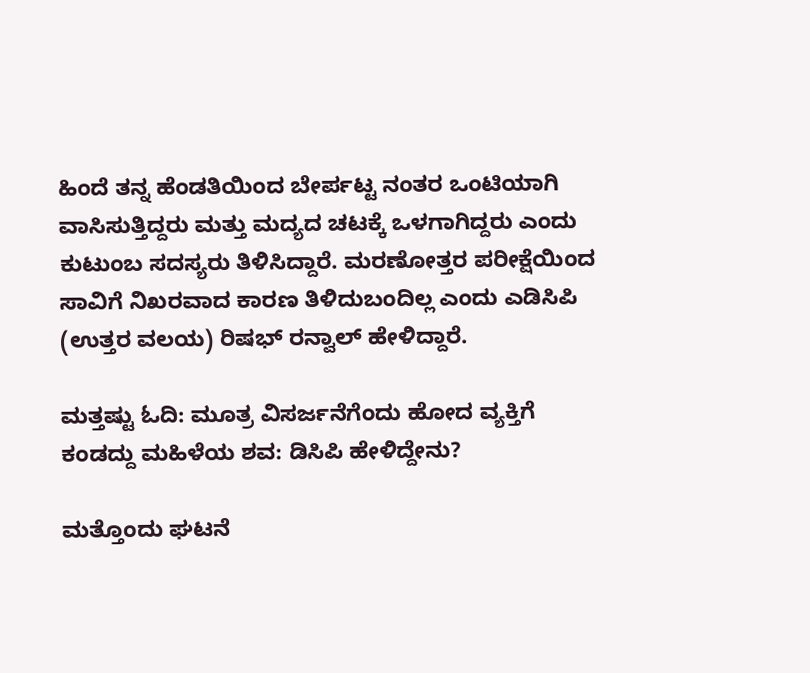ಹಿಂದೆ ತನ್ನ ಹೆಂಡತಿಯಿಂದ ಬೇರ್ಪಟ್ಟ ನಂತರ ಒಂಟಿಯಾಗಿ ವಾಸಿಸುತ್ತಿದ್ದರು ಮತ್ತು ಮದ್ಯದ ಚಟಕ್ಕೆ ಒಳಗಾಗಿದ್ದರು ಎಂದು ಕುಟುಂಬ ಸದಸ್ಯರು ತಿಳಿಸಿದ್ದಾರೆ. ಮರಣೋತ್ತರ ಪರೀಕ್ಷೆಯಿಂದ ಸಾವಿಗೆ ನಿಖರವಾದ ಕಾರಣ ತಿಳಿದುಬಂದಿಲ್ಲ ಎಂದು ಎಡಿಸಿಪಿ (ಉತ್ತರ ವಲಯ) ರಿಷಭ್ ರನ್ವಾಲ್ ಹೇಳಿದ್ದಾರೆ.

ಮತ್ತಷ್ಟು ಓದಿ: ಮೂತ್ರ ವಿಸರ್ಜನೆಗೆಂದು ಹೋದ ವ್ಯಕ್ತಿಗೆ ಕಂಡದ್ದು ಮಹಿಳೆಯ ಶವ: ಡಿಸಿಪಿ ಹೇಳಿದ್ದೇನು?

ಮತ್ತೊಂದು ಘಟನೆ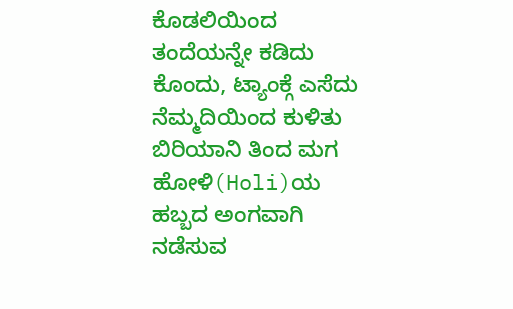ಕೊಡಲಿಯಿಂದ ತಂದೆಯನ್ನೇ ಕಡಿದು ಕೊಂದು, ಟ್ಯಾಂಕ್ಗೆ ಎಸೆದು ನೆಮ್ಮದಿಯಿಂದ ಕುಳಿತು ಬಿರಿಯಾನಿ ತಿಂದ ಮಗ
ಹೋಳಿ(Holi)ಯ ಹಬ್ಬದ ಅಂಗವಾಗಿ ನಡೆಸುವ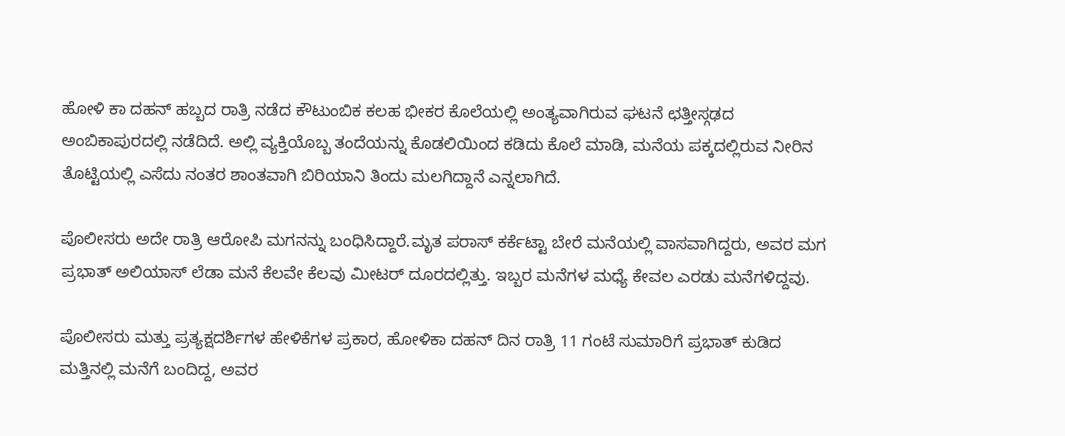ಹೋಳಿ ಕಾ ದಹನ್ ಹಬ್ಬದ ರಾತ್ರಿ ನಡೆದ ಕೌಟುಂಬಿಕ ಕಲಹ ಭೀಕರ ಕೊಲೆಯಲ್ಲಿ ಅಂತ್ಯವಾಗಿರುವ ಘಟನೆ ಛತ್ತೀಸ್ಗಢದ ಅಂಬಿಕಾಪುರದಲ್ಲಿ ನಡೆದಿದೆ. ಅಲ್ಲಿ ವ್ಯಕ್ತಿಯೊಬ್ಬ ತಂದೆಯನ್ನು ಕೊಡಲಿಯಿಂದ ಕಡಿದು ಕೊಲೆ ಮಾಡಿ, ಮನೆಯ ಪಕ್ಕದಲ್ಲಿರುವ ನೀರಿನ ತೊಟ್ಟಿಯಲ್ಲಿ ಎಸೆದು ನಂತರ ಶಾಂತವಾಗಿ ಬಿರಿಯಾನಿ ತಿಂದು ಮಲಗಿದ್ದಾನೆ ಎನ್ನಲಾಗಿದೆ.

ಪೊಲೀಸರು ಅದೇ ರಾತ್ರಿ ಆರೋಪಿ ಮಗನನ್ನು ಬಂಧಿಸಿದ್ದಾರೆ.ಮೃತ ಪರಾಸ್ ಕರ್ಕೆಟ್ಟಾ ಬೇರೆ ಮನೆಯಲ್ಲಿ ವಾಸವಾಗಿದ್ದರು, ಅವರ ಮಗ ಪ್ರಭಾತ್ ಅಲಿಯಾಸ್ ಲೆಡಾ ಮನೆ ಕೆಲವೇ ಕೆಲವು ಮೀಟರ್ ದೂರದಲ್ಲಿತ್ತು. ಇಬ್ಬರ ಮನೆಗಳ ಮಧ್ಯೆ ಕೇವಲ ಎರಡು ಮನೆಗಳಿದ್ದವು.

ಪೊಲೀಸರು ಮತ್ತು ಪ್ರತ್ಯಕ್ಷದರ್ಶಿಗಳ ಹೇಳಿಕೆಗಳ ಪ್ರಕಾರ, ಹೋಳಿಕಾ ದಹನ್ ದಿನ ರಾತ್ರಿ 11 ಗಂಟೆ ಸುಮಾರಿಗೆ ಪ್ರಭಾತ್ ಕುಡಿದ ಮತ್ತಿನಲ್ಲಿ ಮನೆಗೆ ಬಂದಿದ್ದ, ಅವರ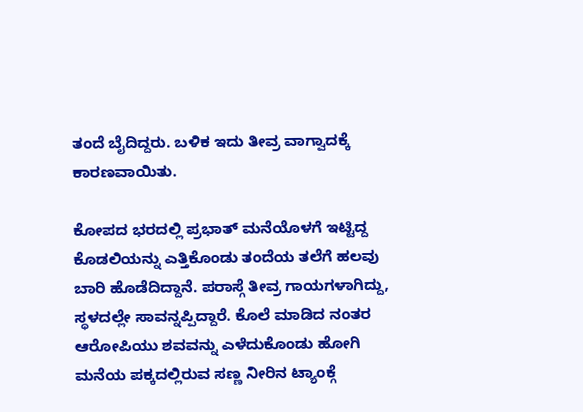ತಂದೆ ಬೈದಿದ್ದರು. ಬಳಿಕ ಇದು ತೀವ್ರ ವಾಗ್ವಾದಕ್ಕೆ ಕಾರಣವಾಯಿತು.

ಕೋಪದ ಭರದಲ್ಲಿ ಪ್ರಭಾತ್ ಮನೆಯೊಳಗೆ ಇಟ್ಟಿದ್ದ ಕೊಡಲಿಯನ್ನು ಎತ್ತಿಕೊಂಡು ತಂದೆಯ ತಲೆಗೆ ಹಲವು ಬಾರಿ ಹೊಡೆದಿದ್ದಾನೆ. ಪರಾಸ್ಗೆ ತೀವ್ರ ಗಾಯಗಳಾಗಿದ್ದು, ಸ್ಥಳದಲ್ಲೇ ಸಾವನ್ನಪ್ಪಿದ್ದಾರೆ. ಕೊಲೆ ಮಾಡಿದ ನಂತರ ಆರೋಪಿಯು ಶವವನ್ನು ಎಳೆದುಕೊಂಡು ಹೋಗಿ ಮನೆಯ ಪಕ್ಕದಲ್ಲಿರುವ ಸಣ್ಣ ನೀರಿನ ಟ್ಯಾಂಕ್ಗೆ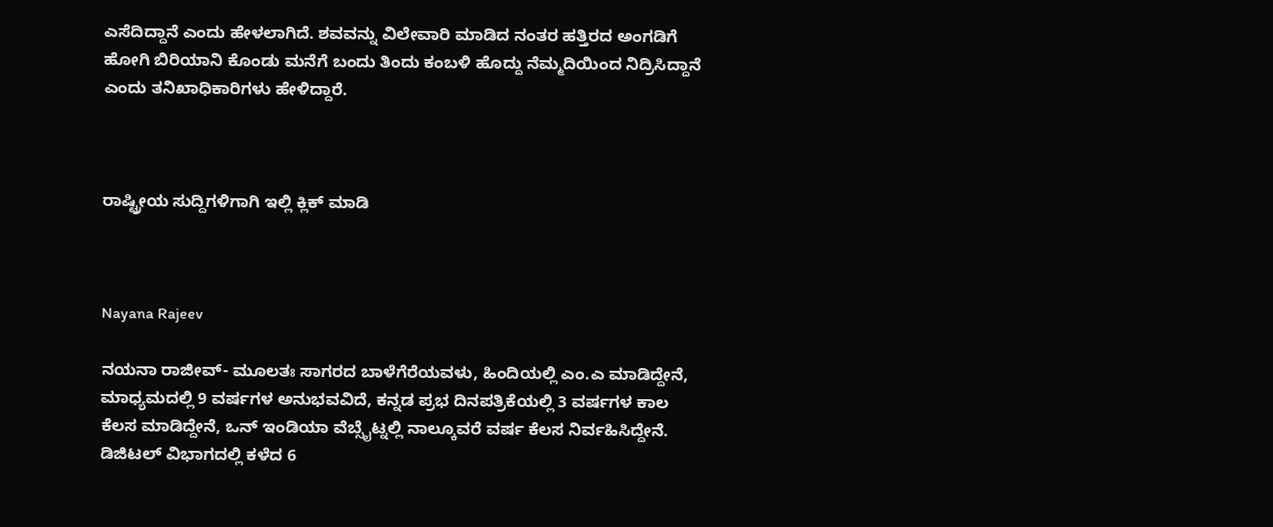ಎಸೆದಿದ್ದಾನೆ ಎಂದು ಹೇಳಲಾಗಿದೆ. ಶವವನ್ನು ವಿಲೇವಾರಿ ಮಾಡಿದ ನಂತರ ಹತ್ತಿರದ ಅಂಗಡಿಗೆ ಹೋಗಿ ಬಿರಿಯಾನಿ ಕೊಂಡು ಮನೆಗೆ ಬಂದು ತಿಂದು ಕಂಬಳಿ ಹೊದ್ದು ನೆಮ್ಮದಿಯಿಂದ ನಿದ್ರಿಸಿದ್ದಾನೆ ಎಂದು ತನಿಖಾಧಿಕಾರಿಗಳು ಹೇಳಿದ್ದಾರೆ.



ರಾಷ್ಟ್ರೀಯ ಸುದ್ದಿಗಳಿಗಾಗಿ ಇಲ್ಲಿ ಕ್ಲಿಕ್ ಮಾಡಿ



Nayana Rajeev

ನಯನಾ ರಾಜೀವ್- ಮೂಲತಃ ಸಾಗರದ ಬಾಳೆಗೆರೆಯವಳು, ಹಿಂದಿಯಲ್ಲಿ ಎಂ.ಎ ಮಾಡಿದ್ದೇನೆ, ಮಾಧ್ಯಮದಲ್ಲಿ 9 ವರ್ಷಗಳ ಅನುಭವವಿದೆ, ಕನ್ನಡ ಪ್ರಭ ದಿನಪತ್ರಿಕೆಯಲ್ಲಿ 3 ವರ್ಷಗಳ ಕಾಲ ಕೆಲಸ ಮಾಡಿದ್ದೇನೆ, ಒನ್ ಇಂಡಿಯಾ ವೆಬ್ಸೈಟ್ನಲ್ಲಿ ನಾಲ್ಕೂವರೆ ವರ್ಷ ಕೆಲಸ ನಿರ್ವಹಿಸಿದ್ದೇನೆ. ಡಿಜಿಟಲ್ ವಿಭಾಗದಲ್ಲಿ ಕಳೆದ 6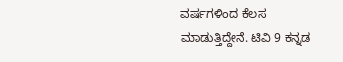ವರ್ಷಗಳಿಂದ ಕೆಲಸ ಮಾಡುತ್ತಿದ್ದೇನೆ. ಟಿವಿ 9 ಕನ್ನಡ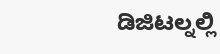ಡಿಜಿಟಲ್ನಲ್ಲಿ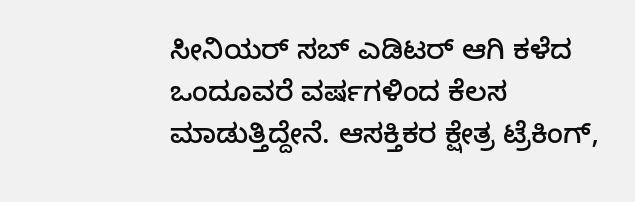ಸೀನಿಯರ್ ಸಬ್ ಎಡಿಟರ್ ಆಗಿ ಕಳೆದ ಒಂದೂವರೆ ವರ್ಷಗಳಿಂದ ಕೆಲಸ ಮಾಡುತ್ತಿದ್ದೇನೆ. ಆಸಕ್ತಿಕರ ಕ್ಷೇತ್ರ ಟ್ರೆಕಿಂಗ್,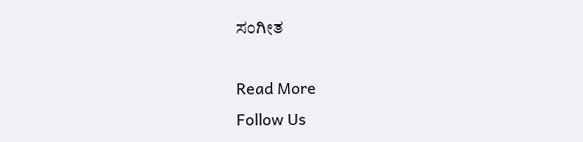ಸಂಗೀತ

Read More
Follow Us